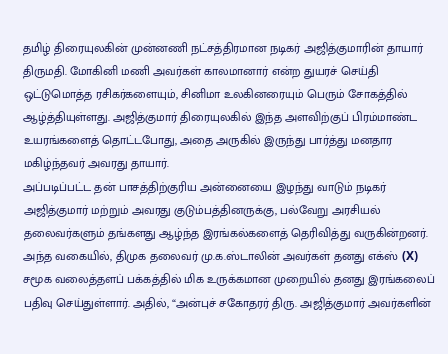தமிழ் திரையுலகின் முன்னணி நட்சத்திரமான நடிகர் அஜித்குமாரின் தாயார் திருமதி. மோகினி மணி அவர்கள் காலமானார் என்ற துயரச் செய்தி ஒட்டுமொத்த ரசிகர்களையும், சினிமா உலகினரையும் பெரும் சோகத்தில் ஆழ்த்தியுள்ளது. அஜித்குமார் திரையுலகில் இந்த அளவிற்குப் பிரம்மாண்ட உயரங்களைத் தொட்டபோது, அதை அருகில் இருந்து பார்த்து மனதார மகிழ்ந்தவர் அவரது தாயார்.
அப்படிப்பட்ட தன் பாசத்திற்குரிய அன்னையை இழந்து வாடும் நடிகர் அஜித்குமார் மற்றும் அவரது குடும்பத்தினருக்கு, பல்வேறு அரசியல் தலைவர்களும் தங்களது ஆழ்ந்த இரங்கல்களைத் தெரிவித்து வருகின்றனர். அந்த வகையில், திமுக தலைவர் மு.க.ஸ்டாலின் அவர்கள் தனது எக்ஸ் (X) சமூக வலைத்தளப் பக்கத்தில் மிக உருக்கமான முறையில் தனது இரங்கலைப் பதிவு செய்துள்ளார். அதில், “அன்புச் சகோதரர் திரு. அஜித்குமார் அவர்களின்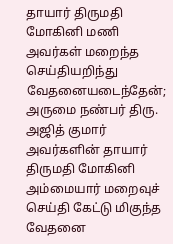தாயார் திருமதி மோகினி மணி அவர்கள் மறைந்த செய்தியறிந்து வேதனையடைந்தேன்;
அருமை நண்பர் திரு. அஜித் குமார் அவர்களின் தாயார் திருமதி மோகினி அம்மையார் மறைவுச் செய்தி கேட்டு மிகுந்த வேதனை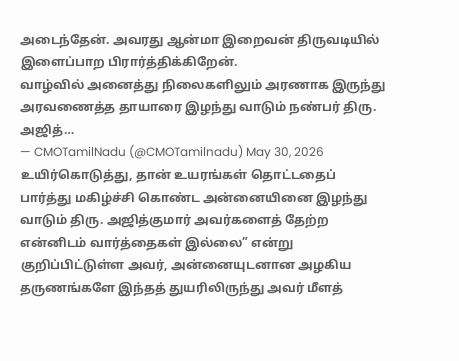அடைந்தேன். அவரது ஆன்மா இறைவன் திருவடியில் இளைப்பாற பிரார்த்திக்கிறேன்.
வாழ்வில் அனைத்து நிலைகளிலும் அரணாக இருந்து அரவணைத்த தாயாரை இழந்து வாடும் நண்பர் திரு. அஜித்…
— CMOTamilNadu (@CMOTamilnadu) May 30, 2026
உயிர்கொடுத்து, தான் உயரங்கள் தொட்டதைப் பார்த்து மகிழ்ச்சி கொண்ட அன்னையினை இழந்து வாடும் திரு. அஜித்குமார் அவர்களைத் தேற்ற என்னிடம் வார்த்தைகள் இல்லை” என்று குறிப்பிட்டுள்ள அவர், அன்னையுடனான அழகிய தருணங்களே இந்தத் துயரிலிருந்து அவர் மீளத்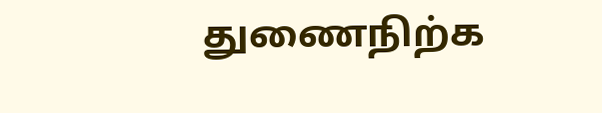துணைநிற்க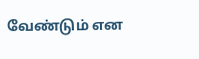வேண்டும் என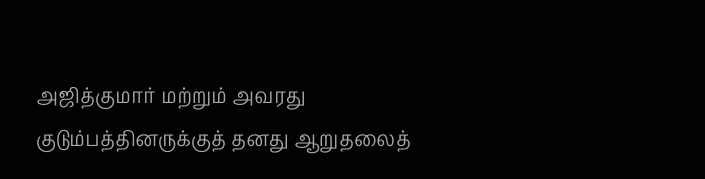அஜித்குமார் மற்றும் அவரது குடும்பத்தினருக்குத் தனது ஆறுதலைத்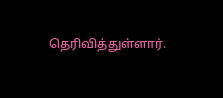தெரிவித்துள்ளார்.